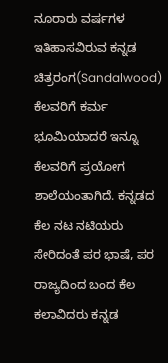ನೂರಾರು ವರ್ಷಗಳ ಇತಿಹಾಸವಿರುವ ಕನ್ನಡ ಚಿತ್ರರಂಗ(Sandalwood) ಕೆಲವರಿಗೆ ಕರ್ಮ ಭೂಮಿಯಾದರೆ ಇನ್ನೂ ಕೆಲವರಿಗೆ ಪ್ರಯೋಗ ಶಾಲೆಯಂತಾಗಿದೆ. ಕನ್ನಡದ ಕೆಲ ನಟ ನಟಿಯರು ಸೇರಿದಂತೆ ಪರ ಭಾಷೆ, ಪರ ರಾಜ್ಯದಿಂದ ಬಂದ ಕೆಲ ಕಲಾವಿದರು ಕನ್ನಡ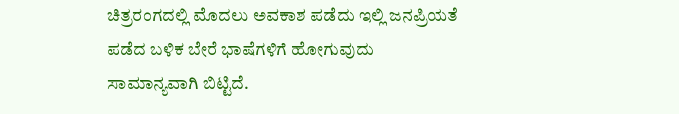ಚಿತ್ರರಂಗದಲ್ಲಿ ಮೊದಲು ಅವಕಾಶ ಪಡೆದು ಇಲ್ಲಿ ಜನಪ್ರಿಯತೆ ಪಡೆದ ಬಳಿಕ ಬೇರೆ ಭಾಷೆಗಳಿಗೆ ಹೋಗುವುದು ಸಾಮಾನ್ಯವಾಗಿ ಬಿಟ್ಟಿದೆ.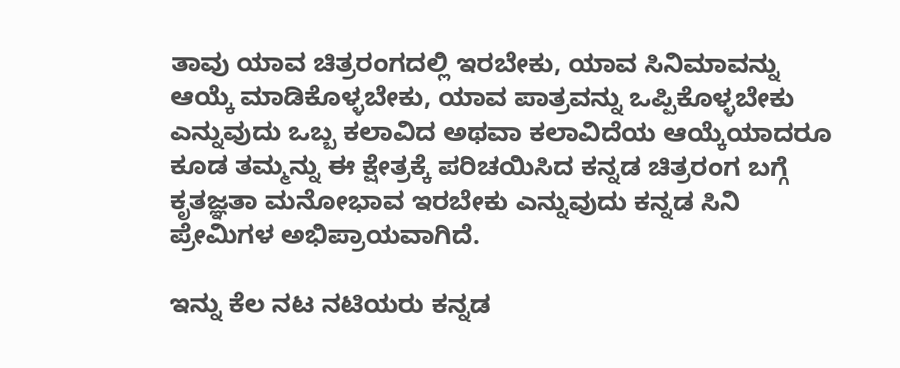ತಾವು ಯಾವ ಚಿತ್ರರಂಗದಲ್ಲಿ ಇರಬೇಕು, ಯಾವ ಸಿನಿಮಾವನ್ನು ಆಯ್ಕೆ ಮಾಡಿಕೊಳ್ಳಬೇಕು, ಯಾವ ಪಾತ್ರವನ್ನು ಒಪ್ಪಿಕೊಳ್ಳಬೇಕು ಎನ್ನುವುದು ಒಬ್ಬ ಕಲಾವಿದ ಅಥವಾ ಕಲಾವಿದೆಯ ಆಯ್ಕೆಯಾದರೂ ಕೂಡ ತಮ್ಮನ್ನು ಈ ಕ್ಷೇತ್ರಕ್ಕೆ ಪರಿಚಯಿಸಿದ ಕನ್ನಡ ಚಿತ್ರರಂಗ ಬಗ್ಗೆ ಕೃತಜ್ಞತಾ ಮನೋಭಾವ ಇರಬೇಕು ಎನ್ನುವುದು ಕನ್ನಡ ಸಿನಿ ಪ್ರೇಮಿಗಳ ಅಭಿಪ್ರಾಯವಾಗಿದೆ.

ಇನ್ನು ಕೆಲ ನಟ ನಟಿಯರು ಕನ್ನಡ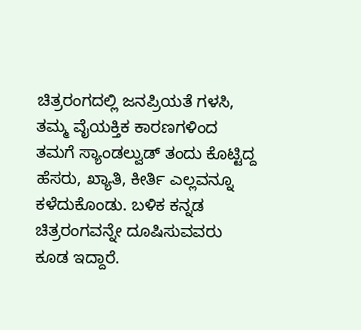ಚಿತ್ರರಂಗದಲ್ಲಿ ಜನಪ್ರಿಯತೆ ಗಳಸಿ, ತಮ್ಮ ವೈಯಕ್ತಿಕ ಕಾರಣಗಳಿಂದ ತಮಗೆ ಸ್ಯಾಂಡಲ್ವುಡ್ ತಂದು ಕೊಟ್ಟಿದ್ದ ಹೆಸರು, ಖ್ಯಾತಿ, ಕೀರ್ತಿ ಎಲ್ಲವನ್ನೂ ಕಳೆದುಕೊಂಡು. ಬಳಿಕ ಕನ್ನಡ ಚಿತ್ರರಂಗವನ್ನೇ ದೂಷಿಸುವವರು ಕೂಡ ಇದ್ದಾರೆ.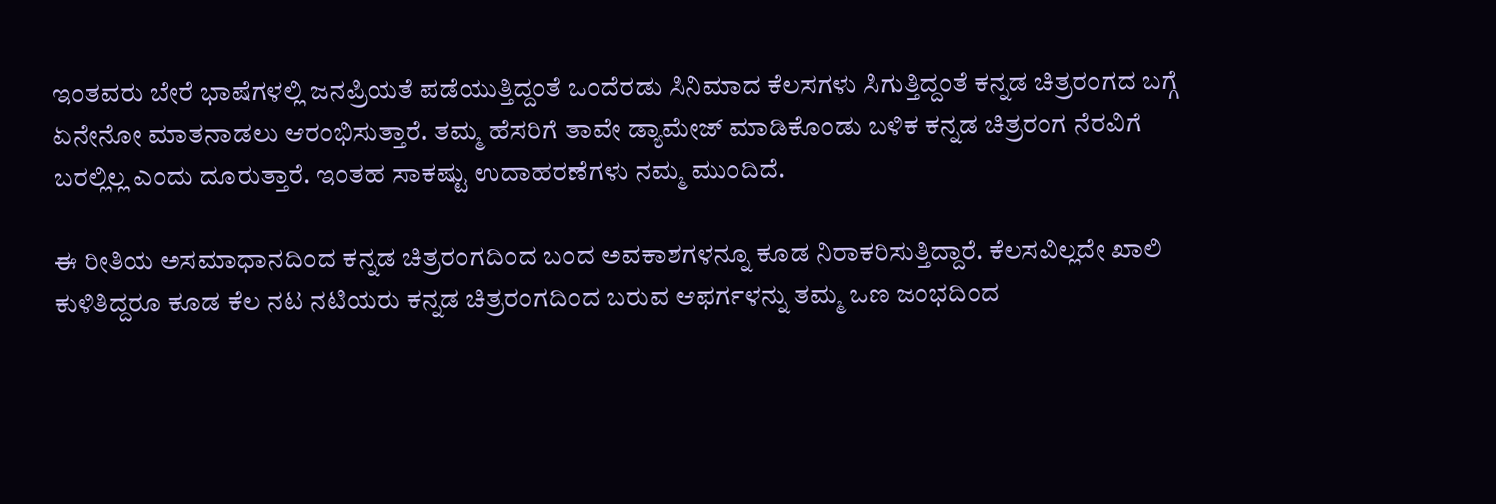ಇಂತವರು ಬೇರೆ ಭಾಷೆಗಳಲ್ಲಿ ಜನಪ್ರಿಯತೆ ಪಡೆಯುತ್ತಿದ್ದಂತೆ ಒಂದೆರಡು ಸಿನಿಮಾದ ಕೆಲಸಗಳು ಸಿಗುತ್ತಿದ್ದಂತೆ ಕನ್ನಡ ಚಿತ್ರರಂಗದ ಬಗ್ಗೆ ಏನೇನೋ ಮಾತನಾಡಲು ಆರಂಭಿಸುತ್ತಾರೆ. ತಮ್ಮ ಹೆಸರಿಗೆ ತಾವೇ ಡ್ಯಾಮೇಜ್ ಮಾಡಿಕೊಂಡು ಬಳಿಕ ಕನ್ನಡ ಚಿತ್ರರಂಗ ನೆರವಿಗೆ ಬರಲ್ಲಿಲ್ಲ ಎಂದು ದೂರುತ್ತಾರೆ. ಇಂತಹ ಸಾಕಷ್ಟು ಉದಾಹರಣೆಗಳು ನಮ್ಮ ಮುಂದಿದೆ.

ಈ ರೀತಿಯ ಅಸಮಾಧಾನದಿಂದ ಕನ್ನಡ ಚಿತ್ರರಂಗದಿಂದ ಬಂದ ಅವಕಾಶಗಳನ್ನೂ ಕೂಡ ನಿರಾಕರಿಸುತ್ತಿದ್ದಾರೆ. ಕೆಲಸವಿಲ್ಲದೇ ಖಾಲಿ ಕುಳಿತಿದ್ದರೂ ಕೂಡ ಕೆಲ ನಟ ನಟಿಯರು ಕನ್ನಡ ಚಿತ್ರರಂಗದಿಂದ ಬರುವ ಆಫರ್ಗಳನ್ನು ತಮ್ಮ ಒಣ ಜಂಭದಿಂದ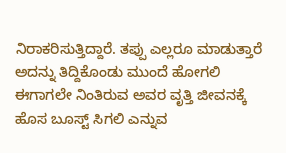ನಿರಾಕರಿಸುತ್ತಿದ್ದಾರೆ. ತಪ್ಪು ಎಲ್ಲರೂ ಮಾಡುತ್ತಾರೆ ಅದನ್ನು ತಿದ್ದಿಕೊಂಡು ಮುಂದೆ ಹೋಗಲಿ ಈಗಾಗಲೇ ನಿಂತಿರುವ ಅವರ ವೃತ್ತಿ ಜೀವನಕ್ಕೆ ಹೊಸ ಬೂಸ್ಟ್ ಸಿಗಲಿ ಎನ್ನುವ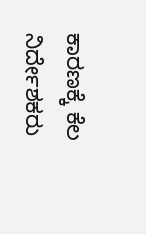ಕಾರಣಕ್ಕೆ ಕೆಲ ನಿರ್ದೇಶಕರು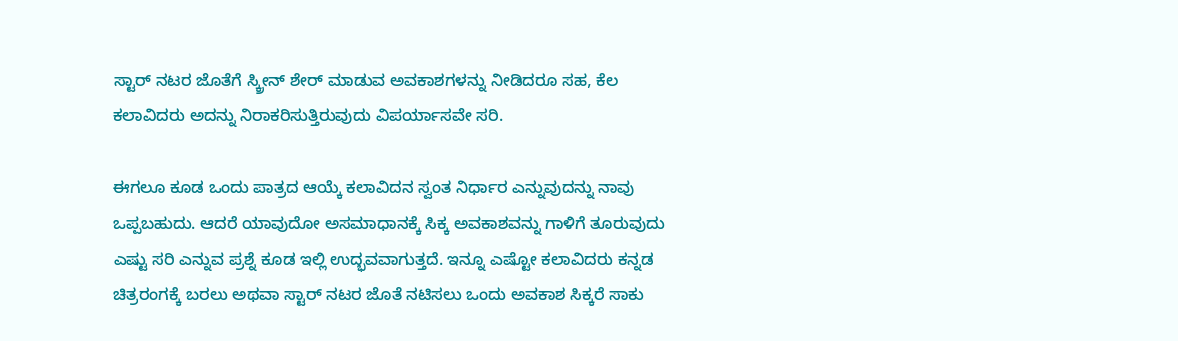ಸ್ಟಾರ್ ನಟರ ಜೊತೆಗೆ ಸ್ಕ್ರೀನ್ ಶೇರ್ ಮಾಡುವ ಅವಕಾಶಗಳನ್ನು ನೀಡಿದರೂ ಸಹ, ಕೆಲ ಕಲಾವಿದರು ಅದನ್ನು ನಿರಾಕರಿಸುತ್ತಿರುವುದು ವಿಪರ್ಯಾಸವೇ ಸರಿ.

ಈಗಲೂ ಕೂಡ ಒಂದು ಪಾತ್ರದ ಆಯ್ಕೆ ಕಲಾವಿದನ ಸ್ವಂತ ನಿರ್ಧಾರ ಎನ್ನುವುದನ್ನು ನಾವು ಒಪ್ಪಬಹುದು. ಆದರೆ ಯಾವುದೋ ಅಸಮಾಧಾನಕ್ಕೆ ಸಿಕ್ಕ ಅವಕಾಶವನ್ನು ಗಾಳಿಗೆ ತೂರುವುದು ಎಷ್ಟು ಸರಿ ಎನ್ನುವ ಪ್ರಶ್ನೆ ಕೂಡ ಇಲ್ಲಿ ಉದ್ಭವವಾಗುತ್ತದೆ. ಇನ್ನೂ ಎಷ್ಟೋ ಕಲಾವಿದರು ಕನ್ನಡ ಚಿತ್ರರಂಗಕ್ಕೆ ಬರಲು ಅಥವಾ ಸ್ಟಾರ್ ನಟರ ಜೊತೆ ನಟಿಸಲು ಒಂದು ಅವಕಾಶ ಸಿಕ್ಕರೆ ಸಾಕು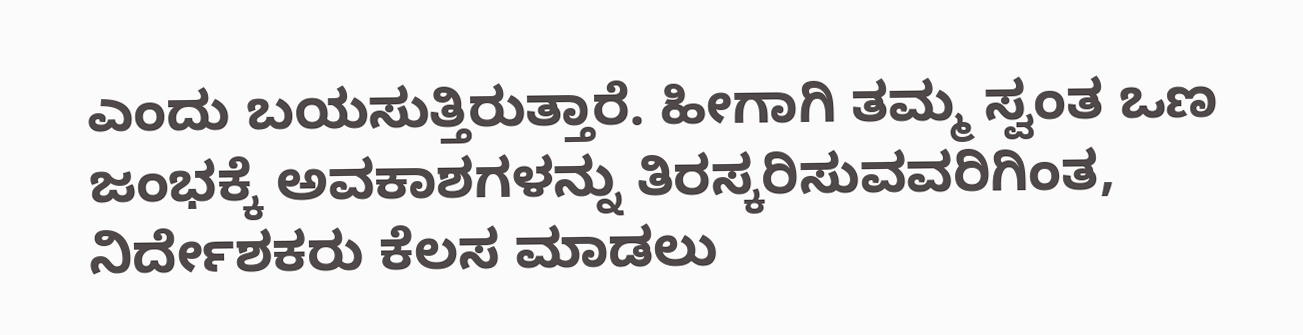ಎಂದು ಬಯಸುತ್ತಿರುತ್ತಾರೆ. ಹೀಗಾಗಿ ತಮ್ಮ ಸ್ವಂತ ಒಣ ಜಂಭಕ್ಕೆ ಅವಕಾಶಗಳನ್ನು ತಿರಸ್ಕರಿಸುವವರಿಗಿಂತ, ನಿರ್ದೇಶಕರು ಕೆಲಸ ಮಾಡಲು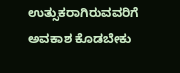ಉತ್ಸುಕರಾಗಿರುವವರಿಗೆ ಅವಕಾಶ ಕೊಡಬೇಕು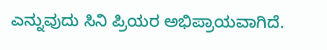ಎನ್ನುವುದು ಸಿನಿ ಪ್ರಿಯರ ಅಭಿಪ್ರಾಯವಾಗಿದೆ.